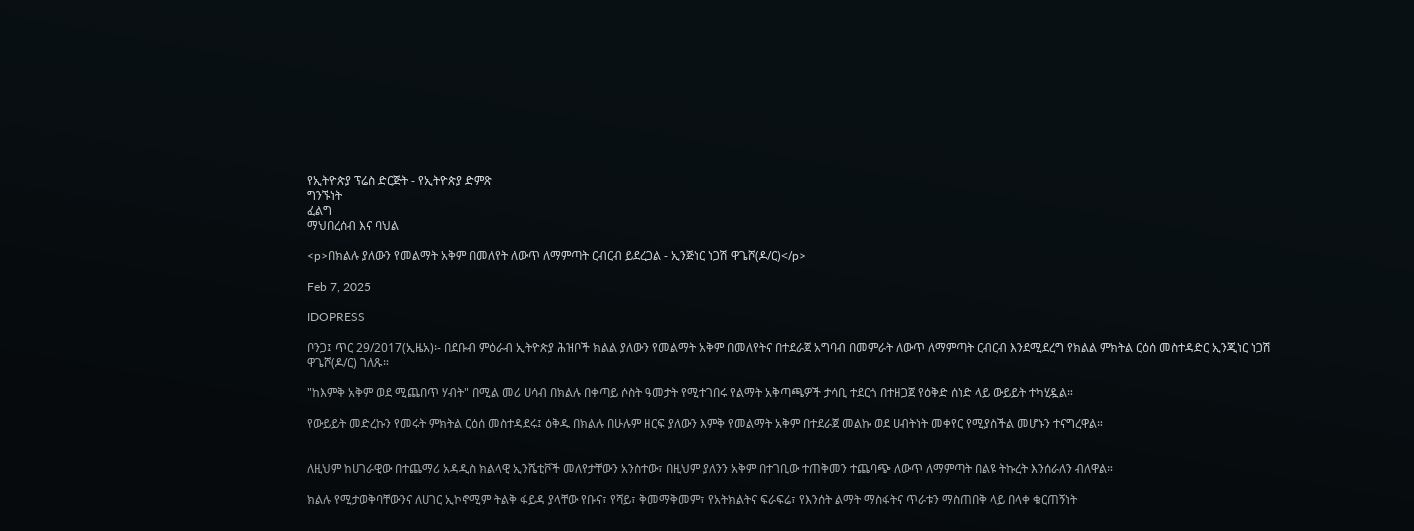የኢትዮጵያ ፕሬስ ድርጅት - የኢትዮጵያ ድምጽ
ግንኙነት
ፈልግ
ማህበረሰብ እና ባህል

<p>በክልሉ ያለውን የመልማት አቅም በመለየት ለውጥ ለማምጣት ርብርብ ይደረጋል - ኢንጅነር ነጋሽ ዋጌሾ(ዶ/ር)</p>

Feb 7, 2025

IDOPRESS

ቦንጋ፤ ጥር 29/2017(ኢዜአ)፡- በደቡብ ምዕራብ ኢትዮጵያ ሕዝቦች ክልል ያለውን የመልማት አቅም በመለየትና በተደራጀ አግባብ በመምራት ለውጥ ለማምጣት ርብርብ እንደሚደረግ የክልል ምክትል ርዕሰ መስተዳድር ኢንጂነር ነጋሽ ዋጌሾ(ዶ/ር) ገለጹ።

"ከእምቅ አቅም ወደ ሚጨበጥ ሃብት" በሚል መሪ ሀሳብ በክልሉ በቀጣይ ሶስት ዓመታት የሚተገበሩ የልማት አቅጣጫዎች ታሳቢ ተደርጎ በተዘጋጀ የዕቅድ ሰነድ ላይ ውይይት ተካሂዷል።

የውይይት መድረኩን የመሩት ምክትል ርዕሰ መስተዳደሩ፤ ዕቅዱ በክልሉ በሁሉም ዘርፍ ያለውን እምቅ የመልማት አቅም በተደራጀ መልኩ ወደ ሀብትነት መቀየር የሚያስችል መሆኑን ተናግረዋል።


ለዚህም ከሀገራዊው በተጨማሪ አዳዲስ ክልላዊ ኢንሼቲቮች መለየታቸውን አንስተው፣ በዚህም ያለንን አቅም በተገቢው ተጠቅመን ተጨባጭ ለውጥ ለማምጣት በልዩ ትኩረት እንሰራለን ብለዋል።

ክልሉ የሚታወቅባቸውንና ለሀገር ኢኮኖሚም ትልቅ ፋይዳ ያላቸው የቡና፣ የሻይ፣ ቅመማቅመም፣ የአትክልትና ፍራፍሬ፣ የእንሰት ልማት ማስፋትና ጥራቱን ማስጠበቅ ላይ በላቀ ቁርጠኝነት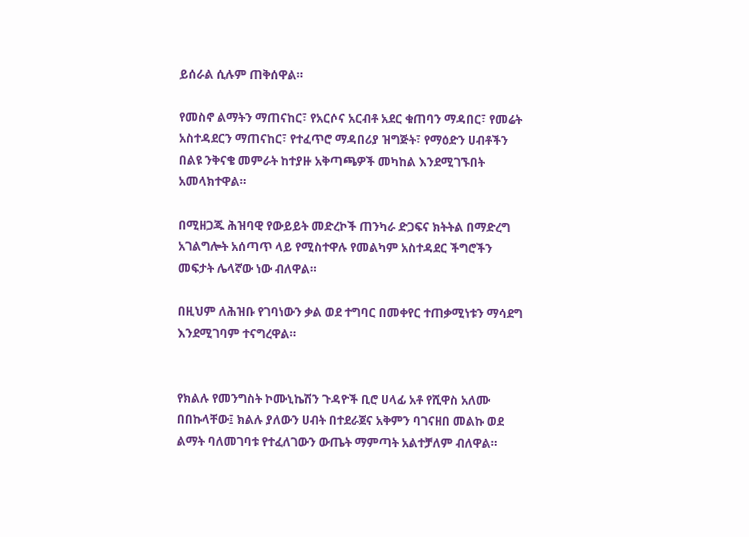ይሰራል ሲሉም ጠቅሰዋል።

የመስኖ ልማትን ማጠናከር፣ የአርሶና አርብቶ አደር ቁጠባን ማዳበር፣ የመሬት አስተዳደርን ማጠናከር፣ የተፈጥሮ ማዳበሪያ ዝግጅት፣ የማዕድን ሀብቶችን በልዩ ንቅናቄ መምራት ከተያዙ አቅጣጫዎች መካከል እንደሚገኙበት አመላክተዋል።

በሚዘጋጁ ሕዝባዊ የውይይት መድረኮች ጠንካራ ድጋፍና ክትትል በማድረግ አገልግሎት አሰጣጥ ላይ የሚስተዋሉ የመልካም አስተዳደር ችግሮችን መፍታት ሌላኛው ነው ብለዋል።

በዚህም ለሕዝቡ የገባነውን ቃል ወደ ተግባር በመቀየር ተጠቃሚነቱን ማሳደግ እንደሚገባም ተናግረዋል።


የክልሉ የመንግስት ኮሙኒኬሽን ጉዳዮች ቢሮ ሀላፊ አቶ የሺዋስ አለሙ በበኩላቸው፤ ክልሉ ያለውን ሀብት በተደራጀና አቅምን ባገናዘበ መልኩ ወደ ልማት ባለመገባቱ የተፈለገውን ውጤት ማምጣት አልተቻለም ብለዋል።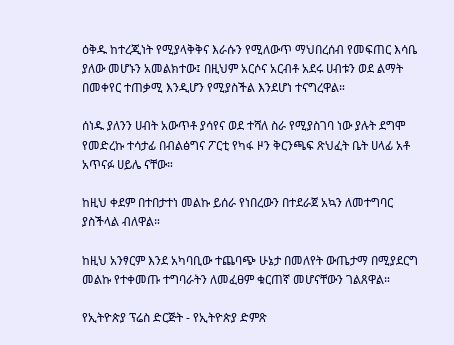ዕቅዱ ከተረጂነት የሚያላቅቅና እራሱን የሚለውጥ ማህበረሰብ የመፍጠር እሳቤ ያለው መሆኑን አመልክተው፤ በዚህም አርሶና አርብቶ አደሩ ሀብቱን ወደ ልማት በመቀየር ተጠቃሚ እንዲሆን የሚያስችል እንደሆነ ተናግረዋል።

ሰነዱ ያለንን ሀብት አውጥቶ ያሳየና ወደ ተሻለ ስራ የሚያስገባ ነው ያሉት ደግሞ የመድረኩ ተሳታፊ በብልፅግና ፖርቲ የካፋ ዞን ቅርንጫፍ ጽህፈት ቤት ሀላፊ አቶ አጥናፉ ሀይሌ ናቸው።

ከዚህ ቀደም በተበታተነ መልኩ ይሰራ የነበረውን በተደራጀ አኳን ለመተግባር ያስችላል ብለዋል።

ከዚህ አንፃርም እንደ አካባቢው ተጨባጭ ሁኔታ በመለየት ውጤታማ በሚያደርግ መልኩ የተቀመጡ ተግባራትን ለመፈፀም ቁርጠኛ መሆናቸውን ገልጸዋል።

የኢትዮጵያ ፕሬስ ድርጅት - የኢትዮጵያ ድምጽ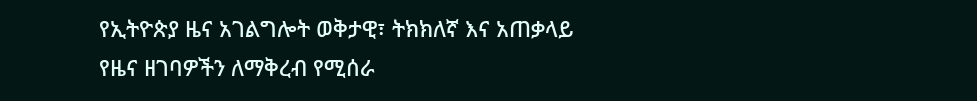የኢትዮጵያ ዜና አገልግሎት ወቅታዊ፣ ትክክለኛ እና አጠቃላይ የዜና ዘገባዎችን ለማቅረብ የሚሰራ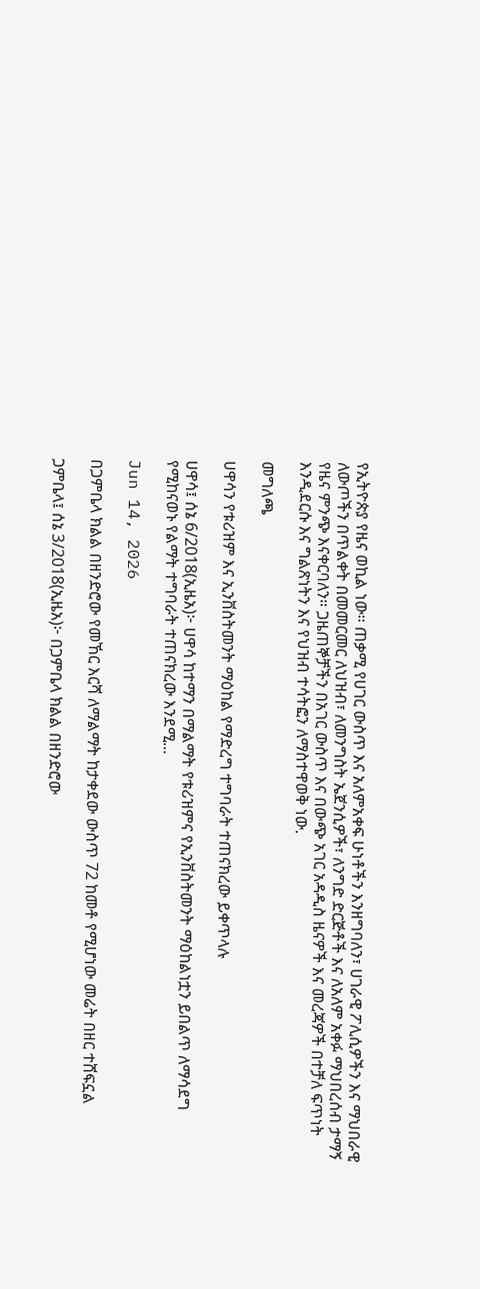የኢትዮጵያ የዜና ወኪል ነው። ጠቃሚ የሀገር ውስጥ እና አለምአቀፍ ሁነቶችን እንዘግባለን፣ ሀገራዊ ፖሊሲዎችን እና ማህበራዊ ለውጦችን በጥልቀት በመመርመር ለህዝብ፣ ለመንግስት ኤጀንሲዎች፣ ለንግድ ድርጅቶች እና ለአለም አቀፉ ማህበረሰብ ታማኝ የዜና ምንጭ እናቀርባለን። ጋዜጠኞቻችን በአገር ውስጥ እና በውጭ አገር አዳዲስ ዜናዎች እና መረጃዎች በተቻለ ፍጥነት እንዲደርሱ እና ግልጽነትን እና የህዝብ ተሳትፎን ለማስተዋወቅ ነው.

መግለጫ

ሀዋሳን የቱሪዝም እና ኢንቨስትመንት ማዕከል የማድረግ ተግባራት ተጠናክረው ይቀጥላሉ

ሀዋሳ፤ ሰኔ 6/2018(ኢዜአ)፦ ሀዋሳ ከተማን በማልማት የቱሪዝምና የኢንቨስትመንት ማዕከልነቷን ይበልጥ ለማሳደግ የሚከናወኑ የልማት ተግባራት ተጠናክረው እንደሚ...

Jun 14, 2026

በጋምቤላ ክልል በዘንድሮው የመኸር እርሻ ለማልማት ከታቀደው ውስጥ 72 ከመቶ የሚሆነው መሬት በዘር ተሸፍኗል

ጋምቤላ፤ ሰኔ 3/2018(ኢዜአ)፦ በጋምቤላ ክልል በዘንድሮው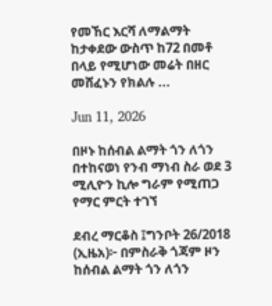የመኸር እርሻ ለማልማት ከታቀደው ውስጥ ከ72 በመቶ በላይ የሚሆነው መሬት በዘር መሸፈኑን የክልሉ ...

Jun 11, 2026

በዞኑ ከሰብል ልማት ጎን ለጎን በተከናወነ የንብ ማነብ ስራ ወደ 3 ሚሊዮን ኪሎ ግራም የሚጠጋ የማር ምርት ተገኘ

ደብረ ማርቆስ ፤ግንቦት 26/2018 (ኢዜአ)፦ በምስራቅ ጎጃም ዞን ከሰብል ልማት ጎን ለጎን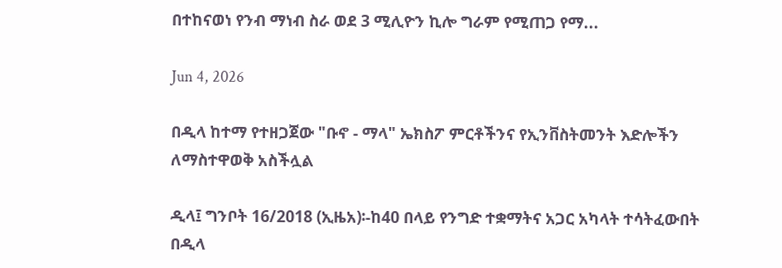በተከናወነ የንብ ማነብ ስራ ወደ 3 ሚሊዮን ኪሎ ግራም የሚጠጋ የማ...

Jun 4, 2026

በዲላ ከተማ የተዘጋጀው "ቡኖ - ማላ" ኤክስፖ ምርቶችንና የኢንቨስትመንት እድሎችን ለማስተዋወቅ አስችሏል

ዲላ፤ ግንቦት 16/2018 (ኢዜአ)፡-ከ40 በላይ የንግድ ተቋማትና አጋር አካላት ተሳትፈውበት በዲላ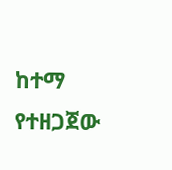ከተማ የተዘጋጀው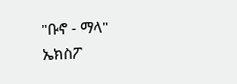"ቡኖ - ማላ" ኤክስፖ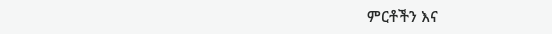ምርቶችን እና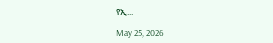የኢ...

May 25, 2026